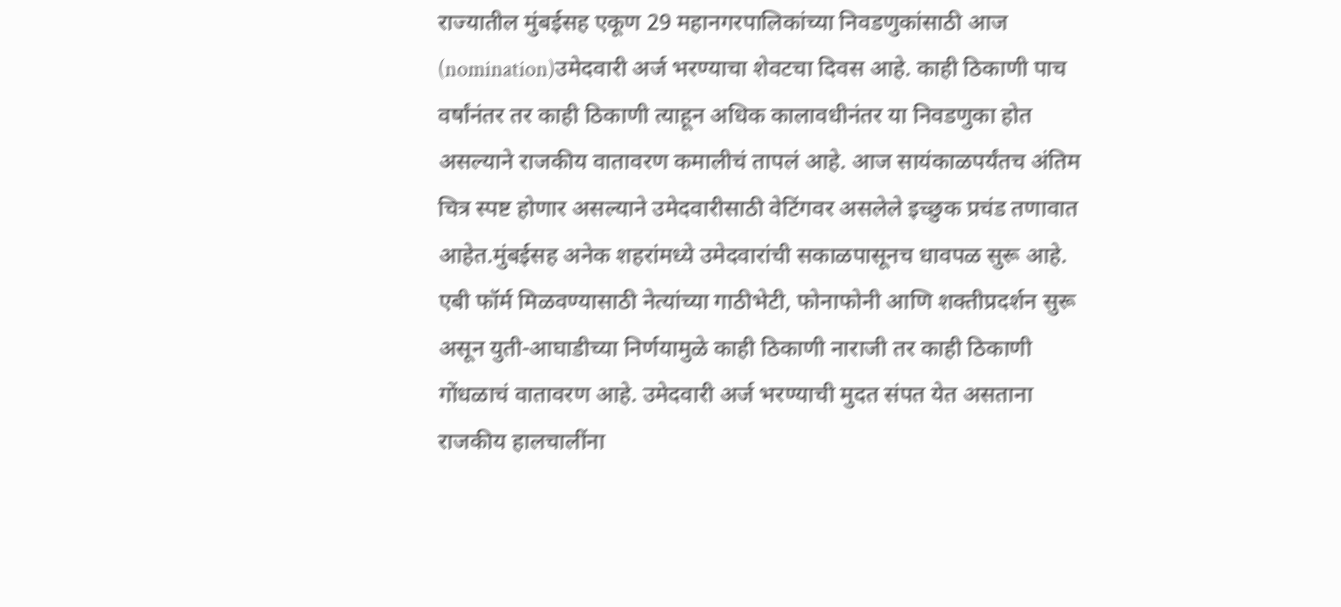राज्यातील मुंबईसह एकूण 29 महानगरपालिकांच्या निवडणुकांसाठी आज (nomination)उमेदवारी अर्ज भरण्याचा शेवटचा दिवस आहे. काही ठिकाणी पाच वर्षांनंतर तर काही ठिकाणी त्याहून अधिक कालावधीनंतर या निवडणुका होत असल्याने राजकीय वातावरण कमालीचं तापलं आहे. आज सायंकाळपर्यंतच अंतिम चित्र स्पष्ट होणार असल्याने उमेदवारीसाठी वेटिंगवर असलेले इच्छुक प्रचंड तणावात आहेत.मुंबईसह अनेक शहरांमध्ये उमेदवारांची सकाळपासूनच धावपळ सुरू आहे. एबी फॉर्म मिळवण्यासाठी नेत्यांच्या गाठीभेटी, फोनाफोनी आणि शक्तीप्रदर्शन सुरू असून युती-आघाडीच्या निर्णयामुळे काही ठिकाणी नाराजी तर काही ठिकाणी गोंधळाचं वातावरण आहे. उमेदवारी अर्ज भरण्याची मुदत संपत येत असताना राजकीय हालचालींना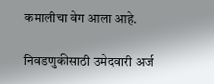कमालीचा वेग आला आहे.

निवडणुकीसाठी उमेदवारी अर्ज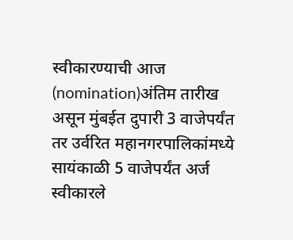स्वीकारण्याची आज (nomination)अंतिम तारीख असून मुंबईत दुपारी 3 वाजेपर्यंत तर उर्वरित महानगरपालिकांमध्ये सायंकाळी 5 वाजेपर्यंत अर्ज स्वीकारले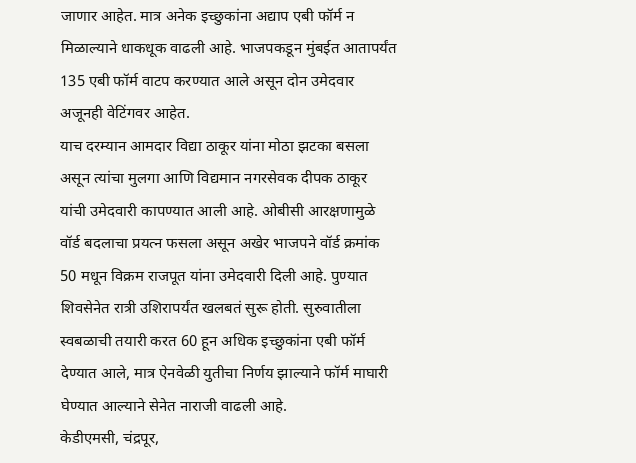जाणार आहेत. मात्र अनेक इच्छुकांना अद्याप एबी फॉर्म न मिळाल्याने धाकधूक वाढली आहे. भाजपकडून मुंबईत आतापर्यंत 135 एबी फॉर्म वाटप करण्यात आले असून दोन उमेदवार अजूनही वेटिंगवर आहेत.
याच दरम्यान आमदार विद्या ठाकूर यांना मोठा झटका बसला असून त्यांचा मुलगा आणि विद्यमान नगरसेवक दीपक ठाकूर यांची उमेदवारी कापण्यात आली आहे. ओबीसी आरक्षणामुळे वॉर्ड बदलाचा प्रयत्न फसला असून अखेर भाजपने वॉर्ड क्रमांक 50 मधून विक्रम राजपूत यांना उमेदवारी दिली आहे. पुण्यात शिवसेनेत रात्री उशिरापर्यंत खलबतं सुरू होती. सुरुवातीला स्वबळाची तयारी करत 60 हून अधिक इच्छुकांना एबी फॉर्म देण्यात आले, मात्र ऐनवेळी युतीचा निर्णय झाल्याने फॉर्म माघारी घेण्यात आल्याने सेनेत नाराजी वाढली आहे.
केडीएमसी, चंद्रपूर,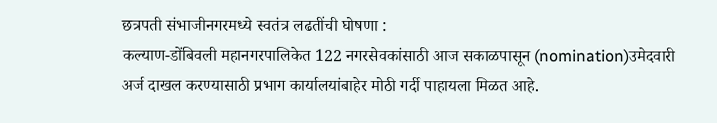छत्रपती संभाजीनगरमध्ये स्वतंत्र लढतींची घोषणा :
कल्याण-डोंबिवली महानगरपालिकेत 122 नगरसेवकांसाठी आज सकाळपासून (nomination)उमेदवारी अर्ज दाखल करण्यासाठी प्रभाग कार्यालयांबाहेर मोठी गर्दी पाहायला मिळत आहे.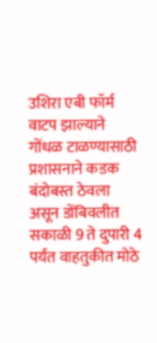उशिरा एबी फॉर्म वाटप झाल्याने गोंधळ टाळण्यासाठी प्रशासनाने कडक बंदोबस्त ठेवला असून डोंबिवलीत सकाळी 9 ते दुपारी 4 पर्यंत वाहतुकीत मोठे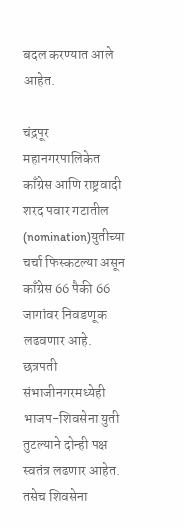बदल करण्यात आले आहेत.

चंद्रपूर महानगरपालिकेत काँग्रेस आणि राष्ट्रवादी शरद पवार गटातील (nomination)युतीच्या चर्चा फिस्कटल्या असून काँग्रेस 66 पैकी 66 जागांवर निवडणूक लढवणार आहे. छत्रपती संभाजीनगरमध्येही भाजप-शिवसेना युती तुटल्याने दोन्ही पक्ष स्वतंत्र लढणार आहेत. तसेच शिवसेना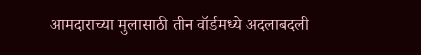आमदाराच्या मुलासाठी तीन वॉर्डमध्ये अदलाबदली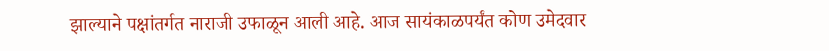झाल्याने पक्षांतर्गत नाराजी उफाळून आली आहे. आज सायंकाळपर्यंत कोण उमेदवार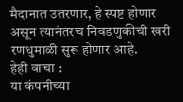मैदानात उतरणार, हे स्पष्ट होणार असून त्यानंतरच निवडणुकीची खरी रणधुमाळी सुरू होणार आहे.
हेही वाचा :
या कंपनीच्या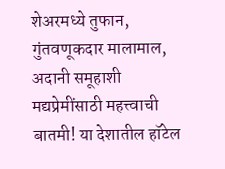शेअरमध्ये तुफान, गुंतवणूकदार मालामाल, अदानी समूहाशी
मद्यप्रेमींसाठी महत्त्वाची बातमी! या देशातील हॉटेल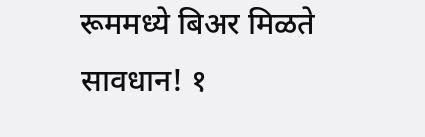रूममध्ये बिअर मिळते
सावधान! १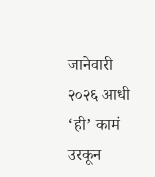जानेवारी २०२६ आधी ‘ही’ कामं उरकून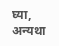घ्या, अन्यथा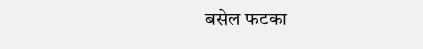बसेल फटका